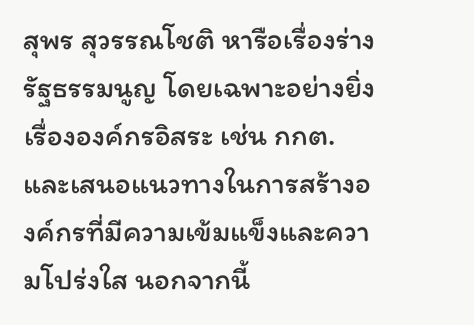สุพร สุวรรณโชติ หารือเรื่องร่างรัฐธรรมนูญ โดยเฉพาะอย่างยิ่งเรื่ององค์กรอิสระ เช่น กกต. และเสนอแนวทางในการสร้างองค์กรที่มีความเข้มแข็งและความโปร่งใส นอกจากนี้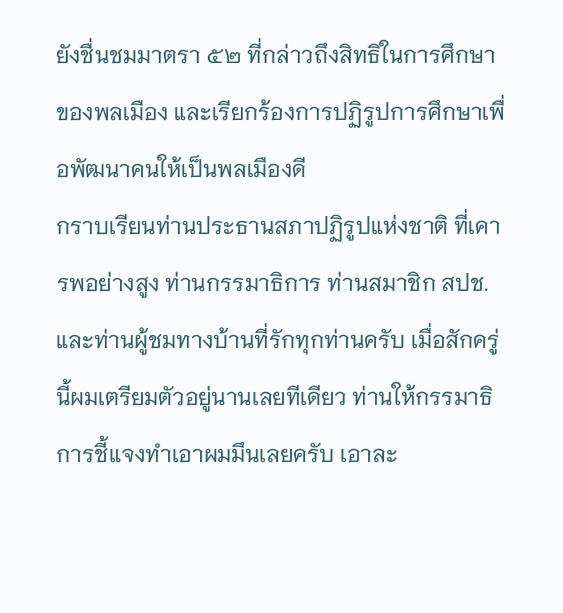ยังชื่นชมมาตรา ๕๒ ที่กล่าวถึงสิทธิในการศึกษาของพลเมือง และเรียกร้องการปฏิรูปการศึกษาเพื่อพัฒนาคนให้เป็นพลเมืองดี
กราบเรียนท่านประธานสภาปฏิรูปแห่งชาติ ที่เคารพอย่างสูง ท่านกรรมาธิการ ท่านสมาชิก สปช. และท่านผู้ชมทางบ้านที่รักทุกท่านครับ เมื่อสักครู่นี้ผมเตรียมตัวอยู่นานเลยทีเดียว ท่านให้กรรมาธิการชี้แจงทําเอาผมมึนเลยครับ เอาละ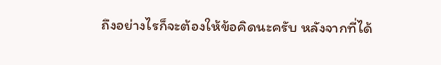ถึงอย่างไรก็จะต้องให้ข้อคิดนะครับ หลังจากที่ได้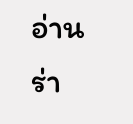อ่านร่า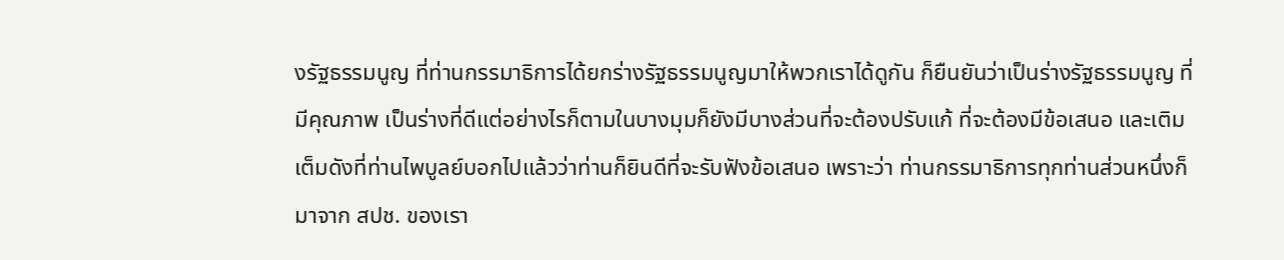งรัฐธรรมนูญ ที่ท่านกรรมาธิการได้ยกร่างรัฐธรรมนูญมาให้พวกเราได้ดูกัน ก็ยืนยันว่าเป็นร่างรัฐธรรมนูญ ที่มีคุณภาพ เป็นร่างที่ดีแต่อย่างไรก็ตามในบางมุมก็ยังมีบางส่วนที่จะต้องปรับแก้ ที่จะต้องมีข้อเสนอ และเติมเต็มดังที่ท่านไพบูลย์บอกไปแล้วว่าท่านก็ยินดีที่จะรับฟังข้อเสนอ เพราะว่า ท่านกรรมาธิการทุกท่านส่วนหนึ่งก็มาจาก สปช. ของเรา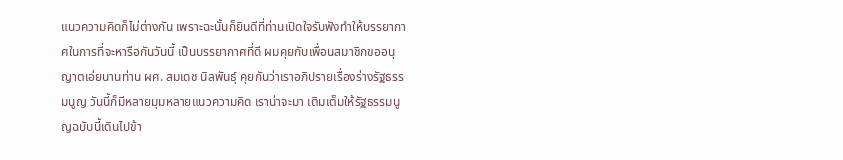แนวความคิดก็ไม่ต่างกัน เพราะฉะนั้นก็ยินดีที่ท่านเปิดใจรับฟังทําให้บรรยากาศในการที่จะหารือกันวันนี้ เป็นบรรยากาศที่ดี ผมคุยกับเพื่อนสมาชิกขออนุญาตเอ่ยนานท่าน ผศ. สมเดช นิลพันธุ์ คุยกันว่าเราอภิปรายเรื่องร่างรัฐธรรมนูญ วันนี้ก็มีหลายมุมหลายแนวความคิด เราน่าจะมา เติมเต็มให้รัฐธรรมนูญฉบับนี้เดินไปข้า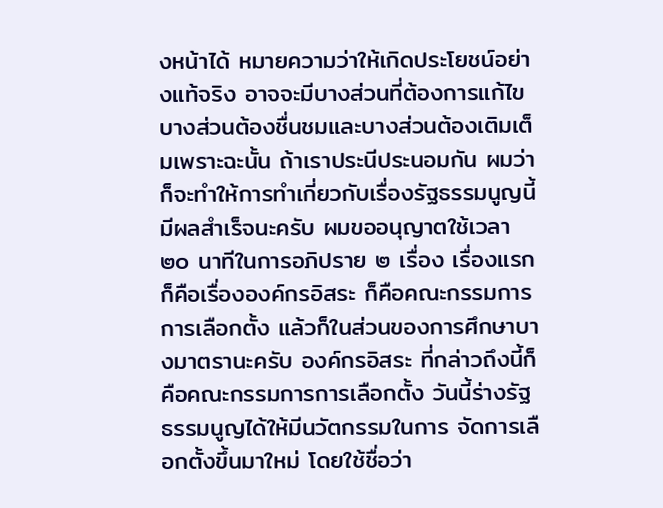งหน้าได้ หมายความว่าให้เกิดประโยชน์อย่างแท้จริง อาจจะมีบางส่วนที่ต้องการแก้ไข บางส่วนต้องชื่นชมและบางส่วนต้องเติมเต็มเพราะฉะนั้น ถ้าเราประนีประนอมกัน ผมว่าก็จะทําให้การทําเกี่ยวกับเรื่องรัฐธรรมนูญนี้มีผลสําเร็จนะครับ ผมขออนุญาตใช้เวลา ๒๐ นาทีในการอภิปราย ๒ เรื่อง เรื่องแรกก็คือเรื่ององค์กรอิสระ ก็คือคณะกรรมการการเลือกตั้ง แล้วก็ในส่วนของการศึกษาบางมาตรานะครับ องค์กรอิสระ ที่กล่าวถึงนี้ก็คือคณะกรรมการการเลือกตั้ง วันนี้ร่างรัฐธรรมนูญได้ให้มีนวัตกรรมในการ จัดการเลือกตั้งขึ้นมาใหม่ โดยใช้ชื่อว่า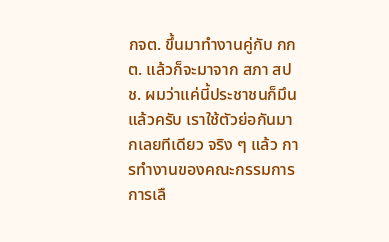กจต. ขึ้นมาทํางานคู่กับ กกต. แล้วก็จะมาจาก สภา สปช. ผมว่าแค่นี้ประชาชนก็มึนแล้วครับ เราใช้ตัวย่อกันมากเลยทีเดียว จริง ๆ แล้ว การทํางานของคณะกรรมการการเลื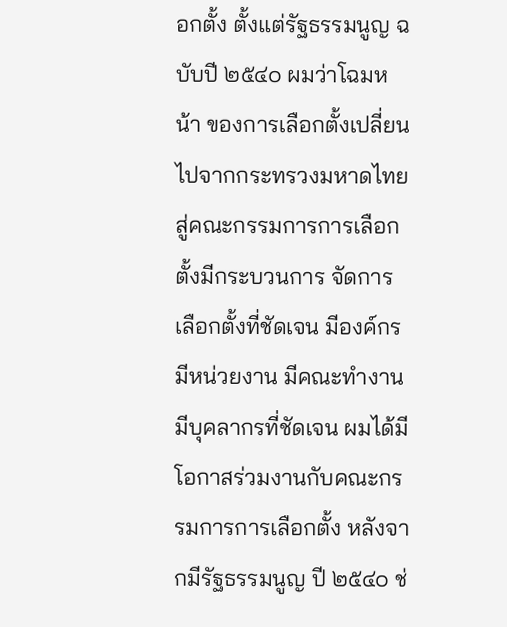อกตั้ง ตั้งแต่รัฐธรรมนูญ ฉบับปี ๒๕๔๐ ผมว่าโฉมหน้า ของการเลือกตั้งเปลี่ยนไปจากกระทรวงมหาดไทยสู่คณะกรรมการการเลือกตั้งมีกระบวนการ จัดการเลือกตั้งที่ชัดเจน มีองค์กร มีหน่วยงาน มีคณะทํางาน มีบุคลากรที่ชัดเจน ผมได้มีโอกาสร่วมงานกับคณะกรรมการการเลือกตั้ง หลังจากมีรัฐธรรมนูญ ปี ๒๕๔๐ ช่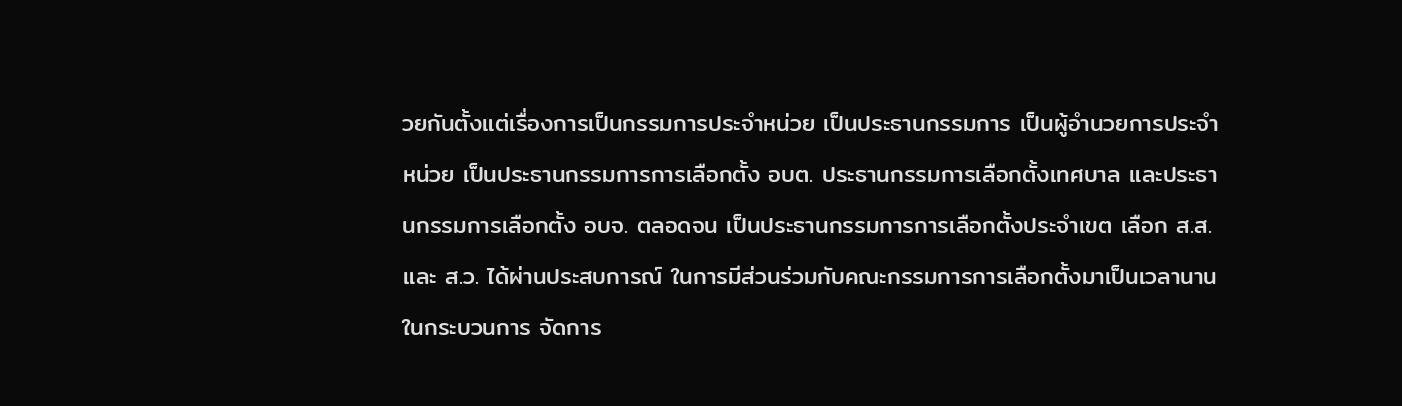วยกันตั้งแต่เรื่องการเป็นกรรมการประจําหน่วย เป็นประธานกรรมการ เป็นผู้อํานวยการประจําหน่วย เป็นประธานกรรมการการเลือกตั้ง อบต. ประธานกรรมการเลือกตั้งเทศบาล และประธานกรรมการเลือกตั้ง อบจ. ตลอดจน เป็นประธานกรรมการการเลือกตั้งประจําเขต เลือก ส.ส. และ ส.ว. ได้ผ่านประสบการณ์ ในการมีส่วนร่วมกับคณะกรรมการการเลือกตั้งมาเป็นเวลานาน ในกระบวนการ จัดการ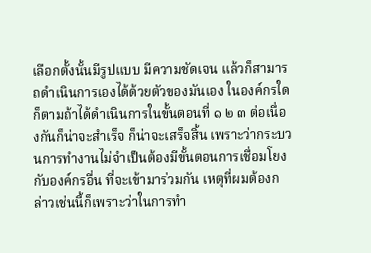เลือกตั้งนั้นมีรูปแบบ มีความชัดเจน แล้วก็สามารถดําเนินการเองได้ด้วยตัวของมันเอง ในองค์กรใดก็ตามถ้าได้ดําเนินการในขั้นตอนที่ ๑ ๒ ๓ ต่อเนื่องกันก็น่าจะสําเร็จ ก็น่าจะเสร็จสิ้น เพราะว่ากระบวนการทํางานไม่จําเป็นต้องมีขั้นตอนการเชื่อมโยงกับองค์กรอื่น ที่จะเข้ามาร่วมกัน เหตุที่ผมต้องกล่าวเช่นนี้ก็เพราะว่าในการทํา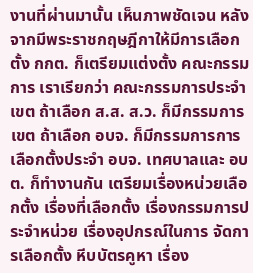งานที่ผ่านมานั้น เห็นภาพชัดเจน หลังจากมีพระราชกฤษฎีกาให้มีการเลือกตั้ง กกต. ก็เตรียมแต่งตั้ง คณะกรรมการ เราเรียกว่า คณะกรรมการประจําเขต ถ้าเลือก ส.ส. ส.ว. ก็มีกรรมการเขต ถ้าเลือก อบจ. ก็มีกรรมการการเลือกตั้งประจํา อบจ. เทศบาลและ อบต. ก็ทํางานกัน เตรียมเรื่องหน่วยเลือกตั้ง เรื่องที่เลือกตั้ง เรื่องกรรมการประจําหน่วย เรื่องอุปกรณ์ในการ จัดการเลือกตั้ง หีบบัตรคูหา เรื่อง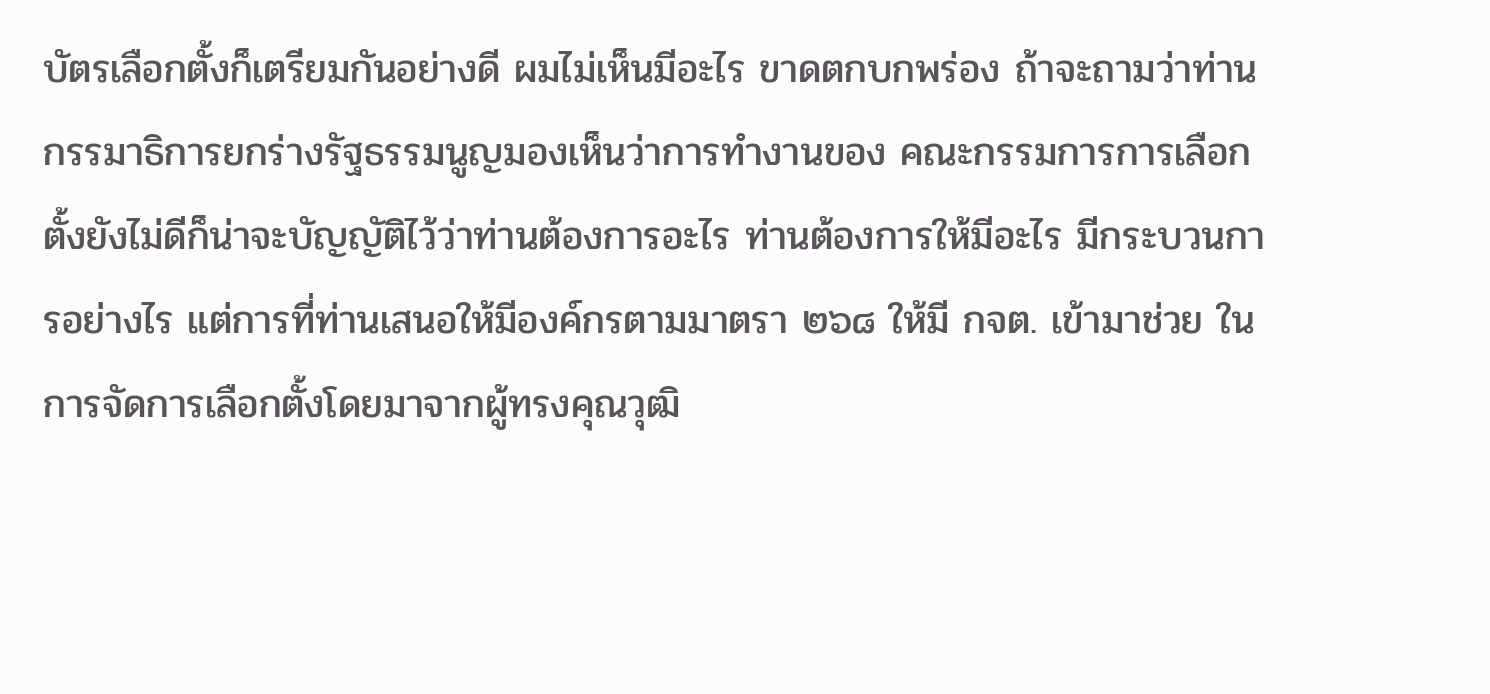บัตรเลือกตั้งก็เตรียมกันอย่างดี ผมไม่เห็นมีอะไร ขาดตกบกพร่อง ถ้าจะถามว่าท่านกรรมาธิการยกร่างรัฐธรรมนูญมองเห็นว่าการทํางานของ คณะกรรมการการเลือกตั้งยังไม่ดีก็น่าจะบัญญัติไว้ว่าท่านต้องการอะไร ท่านต้องการให้มีอะไร มีกระบวนการอย่างไร แต่การที่ท่านเสนอให้มีองค์กรตามมาตรา ๒๖๘ ให้มี กจต. เข้ามาช่วย ในการจัดการเลือกตั้งโดยมาจากผู้ทรงคุณวุฒิ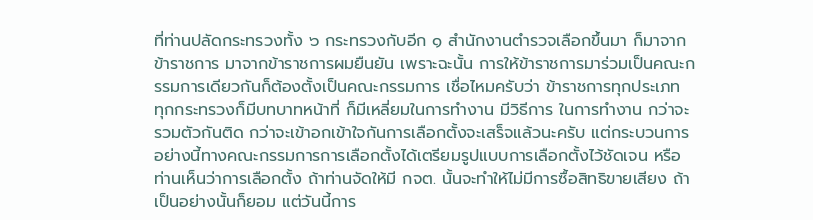ที่ท่านปลัดกระทรวงทั้ง ๖ กระทรวงกับอีก ๑ สํานักงานตํารวจเลือกขึ้นมา ก็มาจากข้าราชการ มาจากข้าราชการผมยืนยัน เพราะฉะนั้น การให้ข้าราชการมาร่วมเป็นคณะกรรมการเดียวกันก็ต้องตั้งเป็นคณะกรรมการ เชื่อไหมครับว่า ข้าราชการทุกประเภท ทุกกระทรวงก็มีบทบาทหน้าที่ ก็มีเหลี่ยมในการทํางาน มีวิธีการ ในการทํางาน กว่าจะรวมตัวกันติด กว่าจะเข้าอกเข้าใจกันการเลือกตั้งจะเสร็จแล้วนะครับ แต่กระบวนการอย่างนี้ทางคณะกรรมการการเลือกตั้งได้เตรียมรูปแบบการเลือกตั้งไว้ชัดเจน หรือท่านเห็นว่าการเลือกตั้ง ถ้าท่านจัดให้มี กจต. นั้นจะทําให้ไม่มีการซื้อสิทธิขายเสียง ถ้าเป็นอย่างนั้นก็ยอม แต่วันนี้การ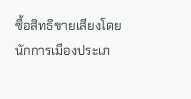ซื้อสิทธิขายเสียงโดยนักการเมืองประเภ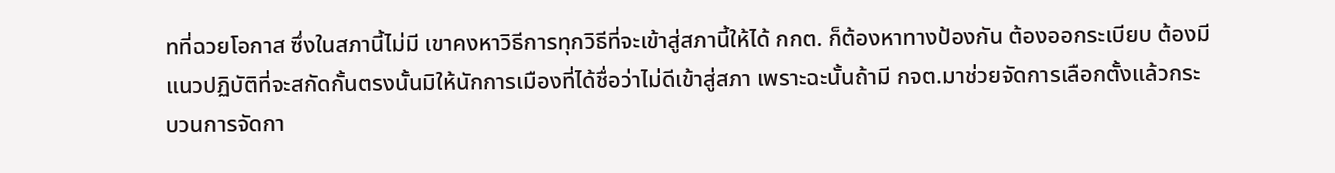ทที่ฉวยโอกาส ซึ่งในสภานี้ไม่มี เขาคงหาวิธีการทุกวิธีที่จะเข้าสู่สภานี้ให้ได้ กกต. ก็ต้องหาทางป้องกัน ต้องออกระเบียบ ต้องมีแนวปฏิบัติที่จะสกัดกั้นตรงนั้นมิให้นักการเมืองที่ได้ชื่อว่าไม่ดีเข้าสู่สภา เพราะฉะนั้นถ้ามี กจต.มาช่วยจัดการเลือกตั้งแล้วกระบวนการจัดกา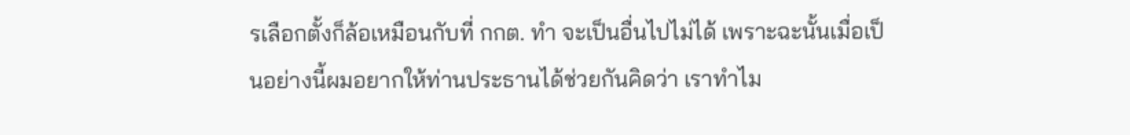รเลือกตั้งก็ล้อเหมือนกับที่ กกต. ทํา จะเป็นอื่นไปไม่ได้ เพราะฉะนั้นเมื่อเป็นอย่างนี้ผมอยากให้ท่านประธานได้ช่วยกันคิดว่า เราทําไม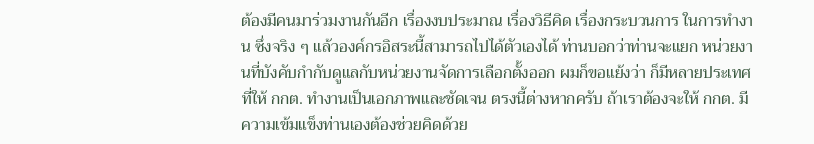ต้องมีคนมาร่วมงานกันอีก เรื่องงบประมาณ เรื่องวิธีคิด เรื่องกระบวนการ ในการทํางาน ซึ่งจริง ๆ แล้วองค์กรอิสระนี้สามารถไปได้ตัวเองได้ ท่านบอกว่าท่านจะแยก หน่วยงานที่บังคับกํากับดูแลกับหน่วยงานจัดการเลือกตั้งออก ผมก็ขอแย้งว่า ก็มีหลายประเทศที่ให้ กกต. ทํางานเป็นเอกภาพและชัดเจน ตรงนี้ต่างหากครับ ถ้าเราต้องจะให้ กกต. มีความเข้มแข็งท่านเองต้องช่วยคิดด้วย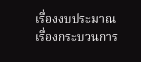เรื่องงบประมาณ เรื่องกระบวนการ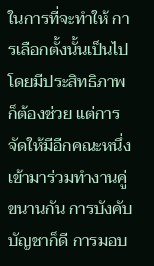ในการที่จะทําให้ การเลือกตั้งนั้นเป็นไปโดยมีประสิทธิภาพก็ต้องช่วย แต่การจัดให้มีอีกคณะหนึ่ง เข้ามาร่วมทํางานคู่ขนานกัน การบังคับบัญชาก็ดี การมอบ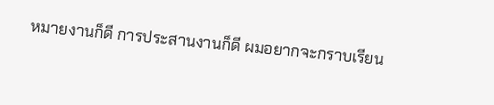หมายงานก็ดี การประสานงานก็ดี ผมอยากจะกราบเรียน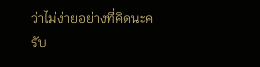ว่าไม่ง่ายอย่างที่คิดนะครับ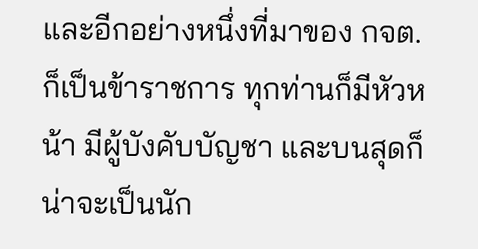และอีกอย่างหนึ่งที่มาของ กจต. ก็เป็นข้าราชการ ทุกท่านก็มีหัวหน้า มีผู้บังคับบัญชา และบนสุดก็น่าจะเป็นนัก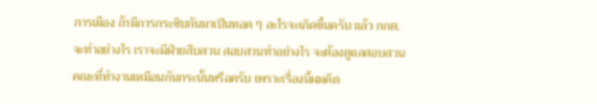การเมือง ถ้ามีการกระซิบกันมาเป็นทอด ๆ อะไรจะเกิดขึ้นครับ แล้ว กกต. จะทําอย่างไร เราจะมีฝ่ายสืบสวน สอบสวนทําอย่างไร จะต้องดูแลสอบสวนคณะที่ทํางานเหมือนกันกระนั้นหรือครับ เพราะเรื่องนี้ผมคิด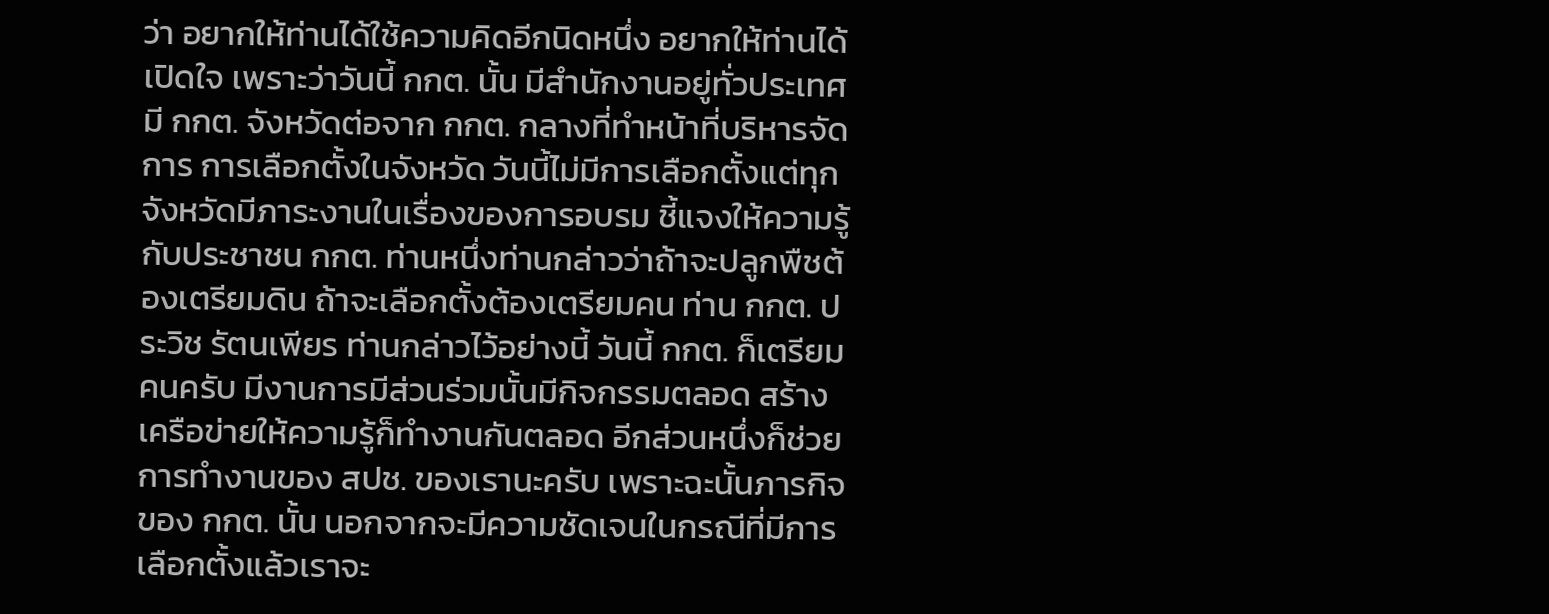ว่า อยากให้ท่านได้ใช้ความคิดอีกนิดหนึ่ง อยากให้ท่านได้เปิดใจ เพราะว่าวันนี้ กกต. นั้น มีสํานักงานอยู่ทั่วประเทศ มี กกต. จังหวัดต่อจาก กกต. กลางที่ทําหน้าที่บริหารจัดการ การเลือกตั้งในจังหวัด วันนี้ไม่มีการเลือกตั้งแต่ทุกจังหวัดมีภาระงานในเรื่องของการอบรม ชี้แจงให้ความรู้กับประชาชน กกต. ท่านหนึ่งท่านกล่าวว่าถ้าจะปลูกพืชต้องเตรียมดิน ถ้าจะเลือกตั้งต้องเตรียมคน ท่าน กกต. ประวิช รัตนเพียร ท่านกล่าวไว้อย่างนี้ วันนี้ กกต. ก็เตรียมคนครับ มีงานการมีส่วนร่วมนั้นมีกิจกรรมตลอด สร้างเครือข่ายให้ความรู้ก็ทํางานกันตลอด อีกส่วนหนึ่งก็ช่วยการทํางานของ สปช. ของเรานะครับ เพราะฉะนั้นภารกิจของ กกต. นั้น นอกจากจะมีความชัดเจนในกรณีที่มีการเลือกตั้งแล้วเราจะ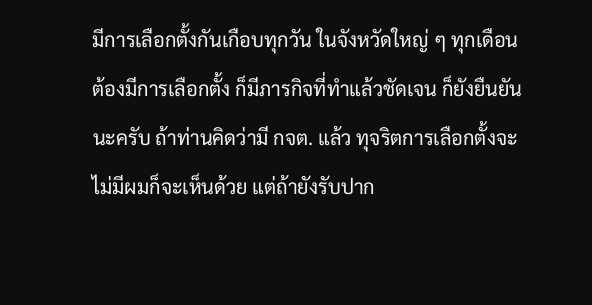มีการเลือกตั้งกันเกือบทุกวัน ในจังหวัดใหญ่ ๆ ทุกเดือนต้องมีการเลือกตั้ง ก็มีภารกิจที่ทําแล้วชัดเจน ก็ยังยืนยันนะครับ ถ้าท่านคิดว่ามี กจต. แล้ว ทุจริตการเลือกตั้งจะไม่มีผมก็จะเห็นด้วย แต่ถ้ายังรับปาก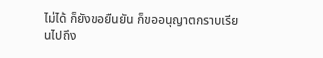ไม่ได้ ก็ยังขอยืนยัน ก็ขออนุญาตกราบเรียนไปถึง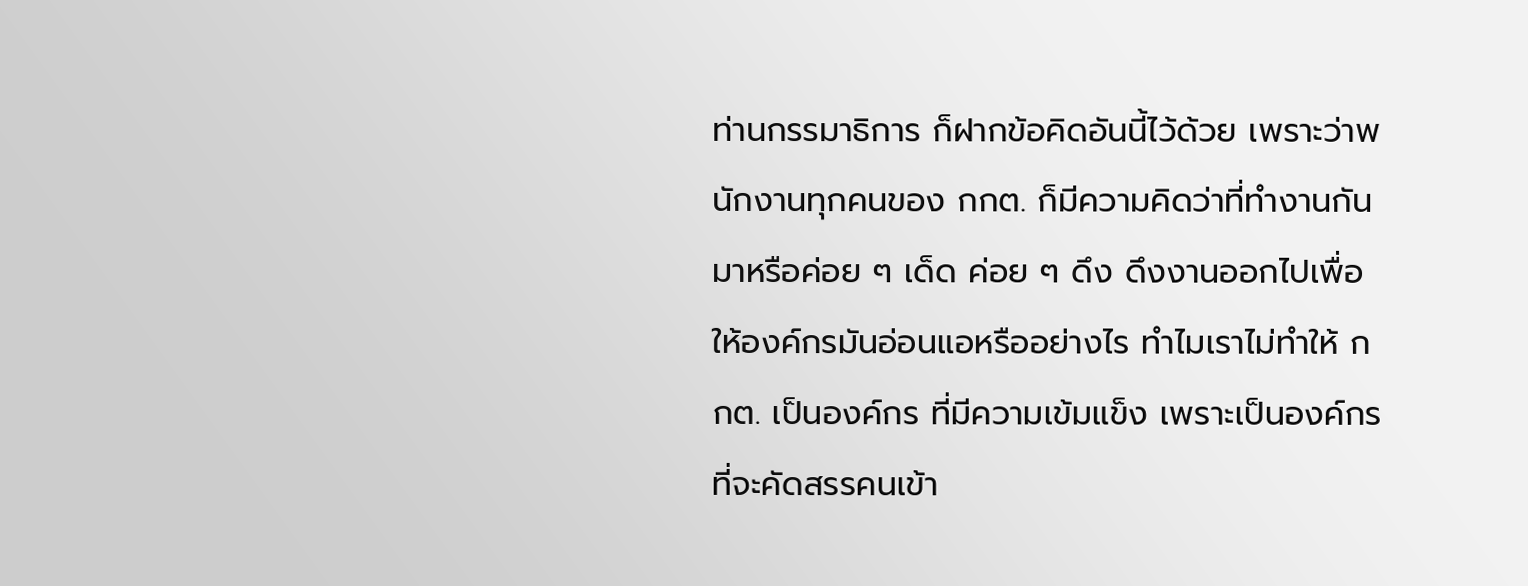ท่านกรรมาธิการ ก็ฝากข้อคิดอันนี้ไว้ด้วย เพราะว่าพนักงานทุกคนของ กกต. ก็มีความคิดว่าที่ทํางานกันมาหรือค่อย ๆ เด็ด ค่อย ๆ ดึง ดึงงานออกไปเพื่อให้องค์กรมันอ่อนแอหรืออย่างไร ทําไมเราไม่ทําให้ กกต. เป็นองค์กร ที่มีความเข้มแข็ง เพราะเป็นองค์กรที่จะคัดสรรคนเข้า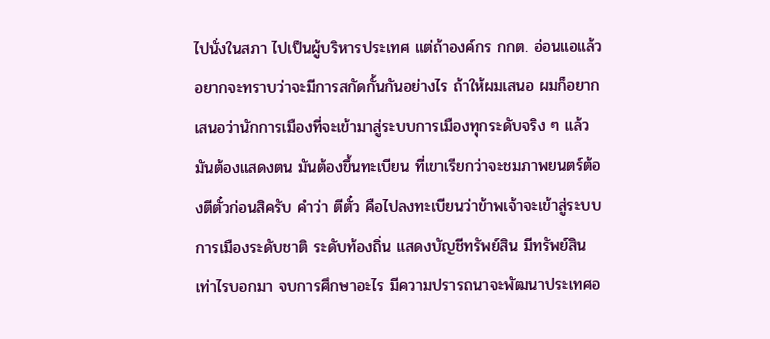ไปนั่งในสภา ไปเป็นผู้บริหารประเทศ แต่ถ้าองค์กร กกต. อ่อนแอแล้วอยากจะทราบว่าจะมีการสกัดกั้นกันอย่างไร ถ้าให้ผมเสนอ ผมก็อยากเสนอว่านักการเมืองที่จะเข้ามาสู่ระบบการเมืองทุกระดับจริง ๆ แล้วมันต้องแสดงตน มันต้องขึ้นทะเบียน ที่เขาเรียกว่าจะชมภาพยนตร์ต้องตีตั๋วก่อนสิครับ คําว่า ตีตั๋ว คือไปลงทะเบียนว่าข้าพเจ้าจะเข้าสู่ระบบการเมืองระดับชาติ ระดับท้องถิ่น แสดงบัญชีทรัพย์สิน มีทรัพย์สินเท่าไรบอกมา จบการศึกษาอะไร มีความปรารถนาจะพัฒนาประเทศอ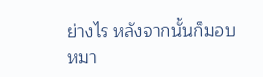ย่างไร หลังจากนั้นก็มอบหมา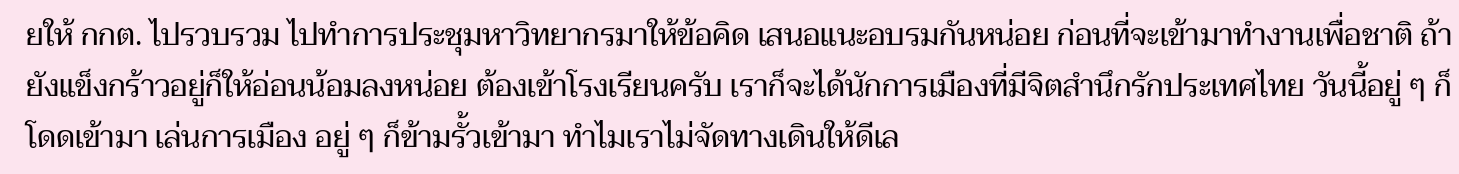ยให้ กกต. ไปรวบรวม ไปทําการประชุมหาวิทยากรมาให้ข้อคิด เสนอแนะอบรมกันหน่อย ก่อนที่จะเข้ามาทํางานเพื่อชาติ ถ้ายังแข็งกร้าวอยู่ก็ให้อ่อนน้อมลงหน่อย ต้องเข้าโรงเรียนครับ เราก็จะได้นักการเมืองที่มีจิตสํานึกรักประเทศไทย วันนี้อยู่ ๆ ก็โดดเข้ามา เล่นการเมือง อยู่ ๆ ก็ข้ามรั้วเข้ามา ทําไมเราไม่จัดทางเดินให้ดีเล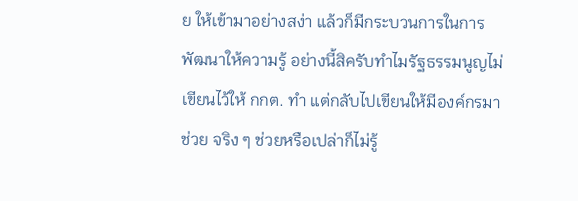ย ให้เข้ามาอย่างสง่า แล้วก็มีกระบวนการในการพัฒนาให้ความรู้ อย่างนี้สิครับทําไมรัฐธรรมนูญไม่เขียนไว้ให้ กกต. ทํา แต่กลับไปเขียนให้มีองค์กรมาช่วย จริง ๆ ช่วยหรือเปล่าก็ไม่รู้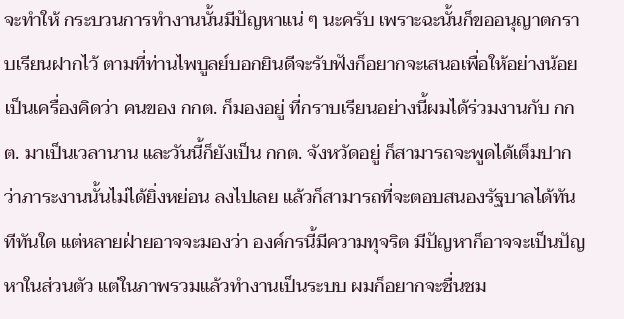จะทําให้ กระบวนการทํางานนั้นมีปัญหาแน่ ๆ นะครับ เพราะฉะนั้นก็ขออนุญาตกราบเรียนฝากไว้ ตามที่ท่านไพบูลย์บอกยินดีจะรับฟังก็อยากจะเสนอเพื่อให้อย่างน้อยเป็นเครื่องคิดว่า คนของ กกต. ก็มองอยู่ ที่กราบเรียนอย่างนี้ผมได้ร่วมงานกับ กกต. มาเป็นเวลานาน และวันนี้ก็ยังเป็น กกต. จังหวัดอยู่ ก็สามารถจะพูดได้เต็มปากว่าภาระงานนั้นไม่ได้ยิ่งหย่อน ลงไปเลย แล้วก็สามารถที่จะตอบสนองรัฐบาลได้ทันทีทันใด แต่หลายฝ่ายอาจจะมองว่า องค์กรนี้มีความทุจริต มีปัญหาก็อาจจะเป็นปัญหาในส่วนตัว แต่ในภาพรวมแล้วทํางานเป็นระบบ ผมก็อยากจะชื่นชม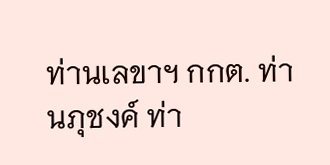ท่านเลขาฯ กกต. ท่านภุชงค์ ท่า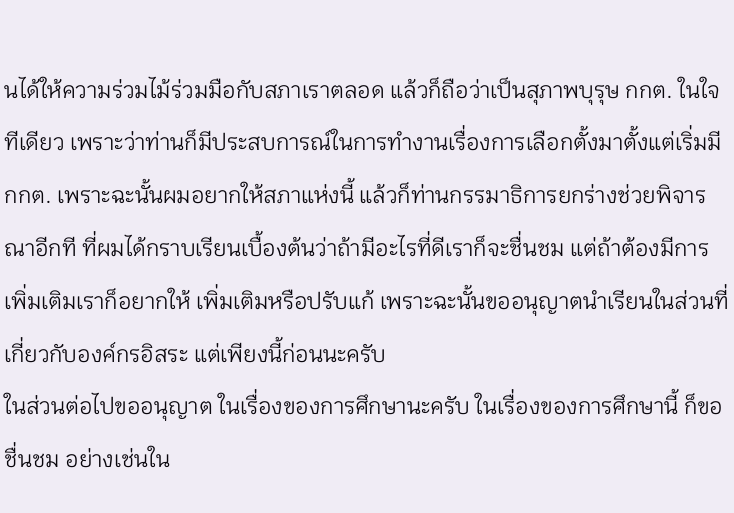นได้ให้ความร่วมไม้ร่วมมือกับสภาเราตลอด แล้วก็ถือว่าเป็นสุภาพบุรุษ กกต. ในใจทีเดียว เพราะว่าท่านก็มีประสบการณ์ในการทํางานเรื่องการเลือกตั้งมาตั้งแต่เริ่มมี กกต. เพราะฉะนั้นผมอยากให้สภาแห่งนี้ แล้วก็ท่านกรรมาธิการยกร่างช่วยพิจารณาอีกที ที่ผมได้กราบเรียนเบื้องต้นว่าถ้ามีอะไรที่ดีเราก็จะชื่นชม แต่ถ้าต้องมีการเพิ่มเติมเราก็อยากให้ เพิ่มเติมหรือปรับแก้ เพราะฉะนั้นขออนุญาตนําเรียนในส่วนที่เกี่ยวกับองค์กรอิสระ แต่เพียงนี้ก่อนนะครับ
ในส่วนต่อไปขออนุญาต ในเรื่องของการศึกษานะครับ ในเรื่องของการศึกษานี้ ก็ขอชื่นชม อย่างเช่นใน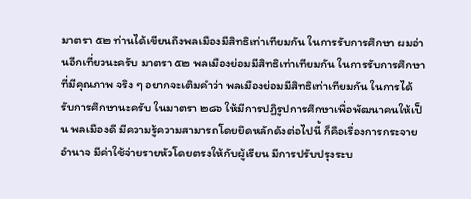มาตรา ๕๒ ท่านได้เขียนถึงพลเมืองมีสิทธิเท่าเทียมกัน ในการรับการศึกษา ผมอ่านอีกเที่ยวนะครับ มาตรา ๕๒ พลเมืองย่อมมีสิทธิเท่าเทียมกัน ในการรับการศึกษาที่มีคุณภาพ จริง ๆ อยากจะเติมคําว่า พลเมืองย่อมมีสิทธิเท่าเทียมกัน ในการได้รับการศึกษานะครับ ในมาตรา ๒๘๖ ให้มีการปฏิรูปการศึกษาเพื่อพัฒนาคนให้เป็น พลเมืองดี มีความรู้ความสามารถโดยยึดหลักดังต่อไปนี้ ก็คือเรื่องการกระจายอํานาจ มีค่าใช้จ่ายรายหัวโดยตรงให้กับผู้เรียน มีการปรับปรุงระบ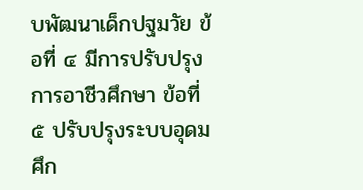บพัฒนาเด็กปฐมวัย ข้อที่ ๔ มีการปรับปรุงการอาชีวศึกษา ข้อที่ ๕ ปรับปรุงระบบอุดมศึก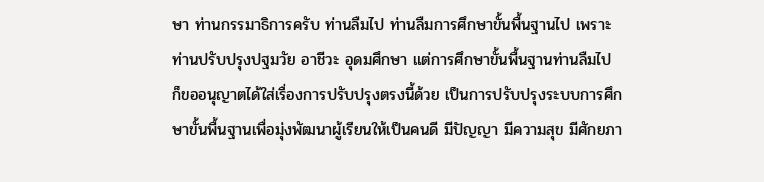ษา ท่านกรรมาธิการครับ ท่านลืมไป ท่านลืมการศึกษาขั้นพื้นฐานไป เพราะท่านปรับปรุงปฐมวัย อาชีวะ อุดมศึกษา แต่การศึกษาขั้นพื้นฐานท่านลืมไป ก็ขออนุญาตได้ใส่เรื่องการปรับปรุงตรงนี้ด้วย เป็นการปรับปรุงระบบการศึกษาขั้นพื้นฐานเพื่อมุ่งพัฒนาผู้เรียนให้เป็นคนดี มีปัญญา มีความสุข มีศักยภา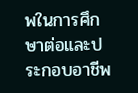พในการศึกษาต่อและประกอบอาชีพ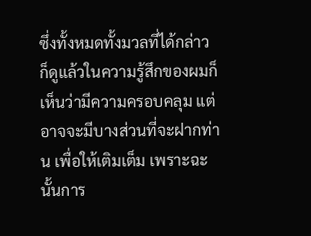ซึ่งทั้งหมดทั้งมวลที่ได้กล่าว ก็ดูแล้วในความรู้สึกของผมก็เห็นว่ามีความครอบคลุม แต่อาจจะมีบางส่วนที่จะฝากท่าน เพื่อให้เติมเต็ม เพราะฉะนั้นการ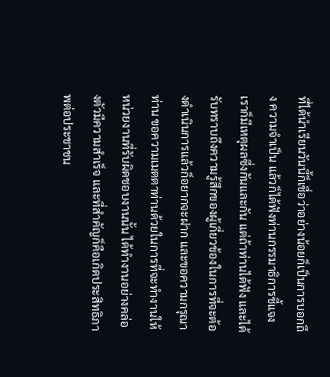ที่ได้นําเรียนวันนี้ก็เชื่อว่าอย่างน้อยก็เป็นการบอกถึง ความจําเป็น แล้วก็ได้ฟังท่านกรรมาธิการชี้แจง เราก็มีเหตุผลซึ่งกันและกัน แต่ถ้าท่านได้ฟัง และได้รับทราบถึงความรู้สึกของผู้เกี่ยวข้องในการที่จะต้องดําเนินการแล้วก็อยากจะฝาก และขอความกรุณาท่าน ขอความเมตตาท่านด้วยในการที่จะทํางานให้หน่วยงานที่รับผิดชอบงานนั้น ได้ทํางานอย่างคล่องตัวมีความสําเร็จ และที่สําคัญก็คือเกิดประสิทธิภาพต่อประชาชน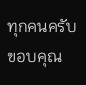ทุกคนครับ ขอบคุณ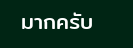มากครับ